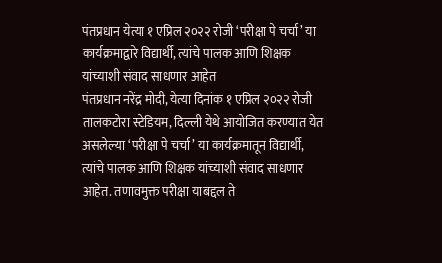पंतप्रधान येत्या १ एप्रिल २०२२ रोजी ‘परीक्षा पे चर्चा’ या कार्यक्रमाद्वारे विद्यार्थी, त्यांचे पालक आणि शिक्षक यांच्याशी संवाद साधणार आहेत
पंतप्रधान नरेंद्र मोदी, येत्या दिनांक १ एप्रिल २०२२ रोजी तालकटोरा स्टेडियम, दिल्ली येथे आयोजित करण्यात येत असलेल्या ‘परीक्षा पे चर्चा’ या कार्यक्रमातून विद्यार्थी, त्यांचे पालक आणि शिक्षक यांच्याशी संवाद साधणार आहेत. तणावमुक्त परीक्षा याबद्दल ते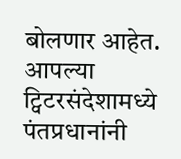बोलणार आहेत.
आपल्या ट्विटरसंदेशामध्ये पंतप्रधानांनी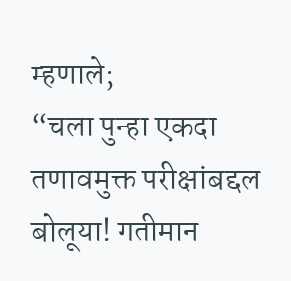म्हणाले;
“चला पुन्हा एकदा तणावमुक्त परीक्षांबद्दल बोलूया! गतीमान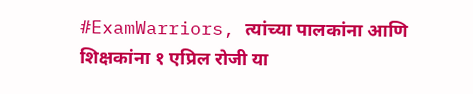#ExamWarriors, त्यांच्या पालकांना आणि शिक्षकांना १ एप्रिल रोजी या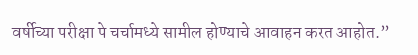वर्षीच्या परीक्षा पे चर्चामध्ये सामील होण्याचे आवाहन करत आहोत.”